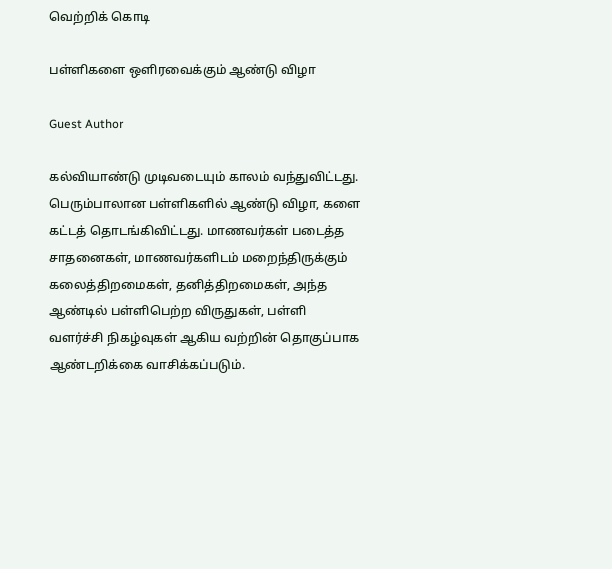வெற்றிக் கொடி

பள்ளிகளை ஒளிரவைக்கும் ஆண்டு விழா

Guest Author

கல்வியாண்டு முடிவடையும் காலம் வந்துவிட்டது. பெரும்பாலான பள்ளிகளில் ஆண்டு விழா, களை கட்டத் தொடங்கிவிட்டது. மாணவர்கள் படைத்த சாதனைகள், மாணவர்களிடம் மறைந்திருக்கும் கலைத்திறமைகள், தனித்திறமைகள், அந்த ஆண்டில் பள்ளிபெற்ற விருதுகள், பள்ளி வளர்ச்சி நிகழ்வுகள் ஆகிய வற்றின் தொகுப்பாக ஆண்டறிக்கை வாசிக்கப்படும்.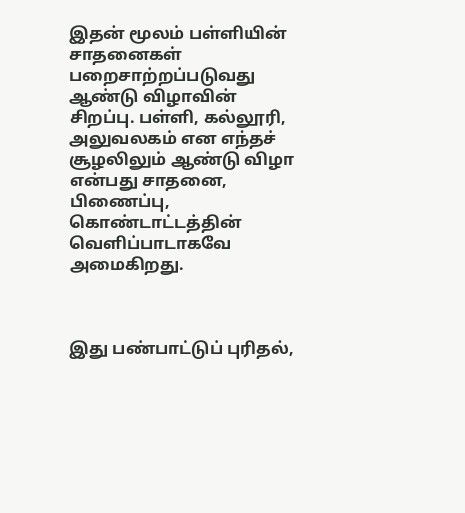இதன் மூலம் பள்ளியின் சாதனைகள் பறைசாற்றப்படுவது ஆண்டு விழாவின் சிறப்பு. பள்ளி, கல்லூரி, அலுவலகம் என எந்தச் சூழலிலும் ஆண்டு விழா என்பது சாதனை, பிணைப்பு, கொண்டாட்டத்தின் வெளிப்பாடாகவே அமைகிறது.



இது பண்பாட்டுப் புரிதல்,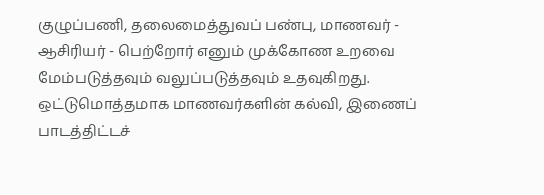குழுப்பணி, தலைமைத்துவப் பண்பு, மாணவர் - ஆசிரியர் - பெற்றோர் எனும் முக்கோண உறவை மேம்படுத்தவும் வலுப்படுத்தவும் உதவுகிறது. ஒட்டுமொத்தமாக மாணவர்களின் கல்வி, இணைப் பாடத்திட்டச்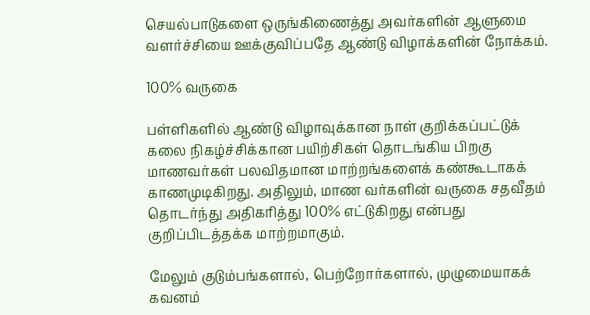செயல்பாடுகளை ஒருங்கிணைத்து அவர்களின் ஆளுமை வளர்ச்சியை ஊக்குவிப்பதே ஆண்டு விழாக்களின் நோக்கம்.

100% வருகை

பள்ளிகளில் ஆண்டு விழாவுக்கான நாள் குறிக்கப்பட்டுக் கலை நிகழ்ச்சிக்கான பயிற்சிகள் தொடங்கிய பிறகு மாணவர்கள் பலவிதமான மாற்றங்களைக் கண்கூடாகக் காணமுடிகிறது. அதிலும், மாண வர்களின் வருகை சதவீதம் தொடர்ந்து அதிகரித்து 100% எட்டுகிறது என்பது குறிப்பிடத்தக்க மாற்றமாகும்.

மேலும் குடும்பங்களால், பெற்றோர்களால், முழுமையாகக் கவனம்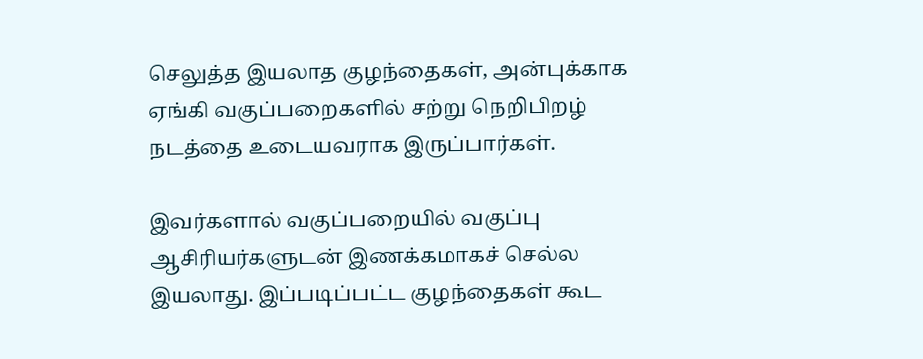செலுத்த இயலாத குழந்தைகள், அன்புக்காக ஏங்கி வகுப்பறைகளில் சற்று நெறிபிறழ் நடத்தை உடையவராக இருப்பார்கள்.

இவர்களால் வகுப்பறையில் வகுப்பு ஆசிரியர்களுடன் இணக்கமாகச் செல்ல இயலாது. இப்படிப்பட்ட குழந்தைகள் கூட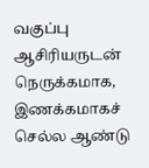வகுப்பு ஆசிரியருடன் நெருக்கமாக, இணக்கமாகச் செல்ல ஆண்டு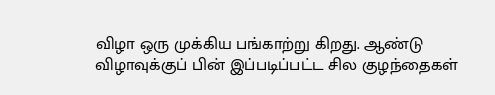விழா ஒரு முக்கிய பங்காற்று கிறது. ஆண்டு விழாவுக்குப் பின் இப்படிப்பட்ட சில குழந்தைகள்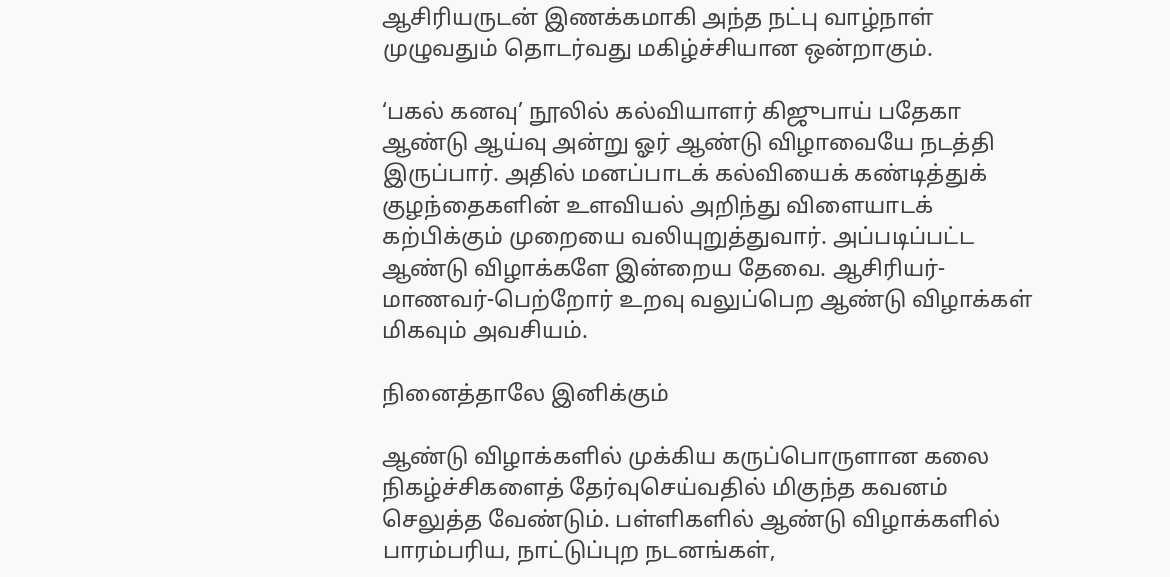ஆசிரியருடன் இணக்கமாகி அந்த நட்பு வாழ்நாள் முழுவதும் தொடர்வது மகிழ்ச்சியான ஒன்றாகும்.

‘பகல் கனவு’ நூலில் கல்வியாளர் கிஜுபாய் பதேகா ஆண்டு ஆய்வு அன்று ஓர் ஆண்டு விழாவையே நடத்தி இருப்பார். அதில் மனப்பாடக் கல்வியைக் கண்டித்துக் குழந்தைகளின் உளவியல் அறிந்து விளையாடக் கற்பிக்கும் முறையை வலியுறுத்துவார். அப்படிப்பட்ட ஆண்டு விழாக்களே இன்றைய தேவை. ஆசிரியர்-மாணவர்-பெற்றோர் உறவு வலுப்பெற ஆண்டு விழாக்கள் மிகவும் அவசியம்.

நினைத்தாலே இனிக்கும்

ஆண்டு விழாக்களில் முக்கிய கருப்பொருளான கலை நிகழ்ச்சிகளைத் தேர்வுசெய்வதில் மிகுந்த கவனம் செலுத்த வேண்டும். பள்ளிகளில் ஆண்டு விழாக்களில் பாரம்பரிய, நாட்டுப்புற நடனங்கள்,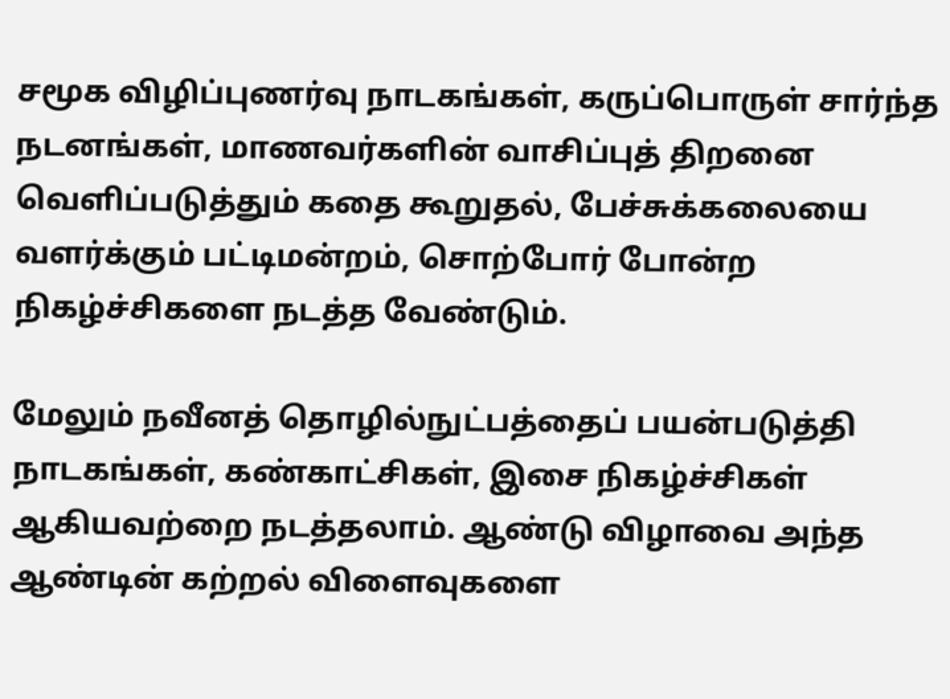சமூக விழிப்புணர்வு நாடகங்கள், கருப்பொருள் சார்ந்த நடனங்கள், மாணவர்களின் வாசிப்புத் திறனை வெளிப்படுத்தும் கதை கூறுதல், பேச்சுக்கலையை வளர்க்கும் பட்டிமன்றம், சொற்போர் போன்ற நிகழ்ச்சிகளை நடத்த வேண்டும்.

மேலும் நவீனத் தொழில்நுட்பத்தைப் பயன்படுத்தி நாடகங்கள், கண்காட்சிகள், இசை நிகழ்ச்சிகள் ஆகியவற்றை நடத்தலாம். ஆண்டு விழாவை அந்த ஆண்டின் கற்றல் விளைவுகளை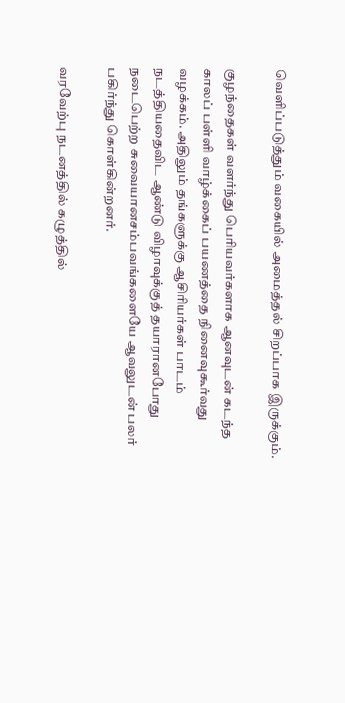வெளிப்படுத்தும் வகையில் அமைத்தல் சிறப்பாக இருக்கும்.

குழந்தைகள் வளர்ந்து பெரியவர்களாக ஆனவுடன் கடந்த காலப் பள்ளி வாழ்க்கைப் பயணத்தை நினைவுகூர்வது வழக்கம். அதிலும் தங்களுக்கு ஆசிரியர்கள் பாடம் நடத்தியதைவிட ஆண்டு விழாவுக்குத் தயாரானபோது நடைபெற்ற சுவையானசம்பவங்களையே ஆவலுடன் பலர் பகிர்ந்து கொள்கின்றனர்.

வரவேற்பு நடனத்தில் கழுத்தில்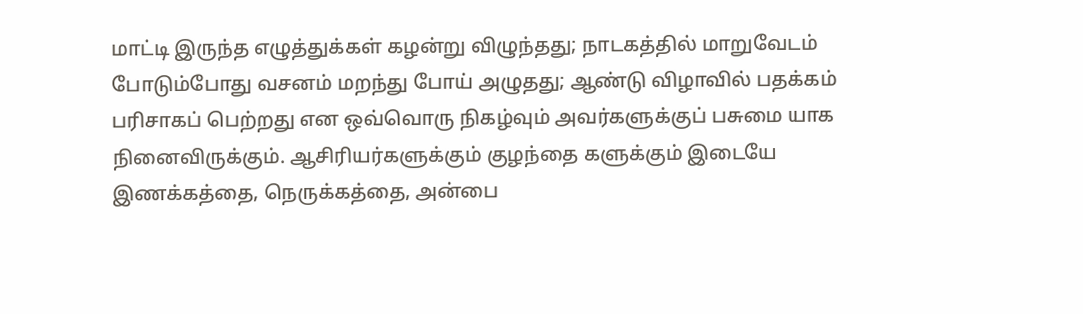மாட்டி இருந்த எழுத்துக்கள் கழன்று விழுந்தது; நாடகத்தில் மாறுவேடம் போடும்போது வசனம் மறந்து போய் அழுதது; ஆண்டு விழாவில் பதக்கம் பரிசாகப் பெற்றது என ஒவ்வொரு நிகழ்வும் அவர்களுக்குப் பசுமை யாக நினைவிருக்கும். ஆசிரியர்களுக்கும் குழந்தை களுக்கும் இடையே இணக்கத்தை, நெருக்கத்தை, அன்பை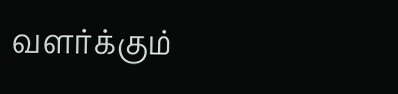வளர்க்கும்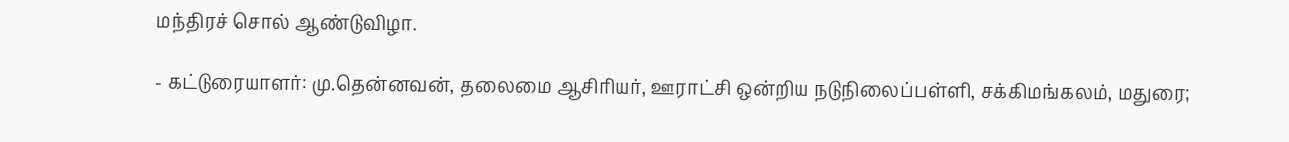மந்திரச் சொல் ஆண்டுவிழா.

- கட்டுரையாளர்: மு.தென்னவன், தலைமை ஆசிரியர், ஊராட்சி ஒன்றிய நடுநிலைப்பள்ளி, சக்கிமங்கலம், மதுரை;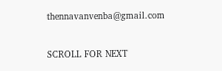thennavanvenba@gmail.com

SCROLL FOR NEXT